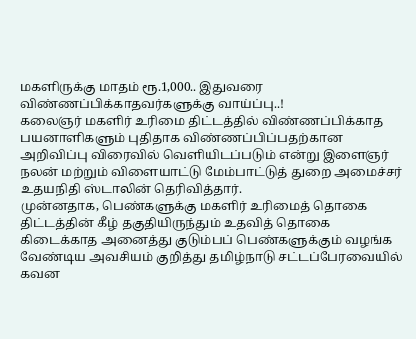மகளிருக்கு மாதம் ரூ.1,000.. இதுவரை விண்ணப்பிக்காதவர்களுக்கு வாய்ப்பு..!
கலைஞர் மகளிர் உரிமை திட்டத்தில் விண்ணப்பிக்காத பயனாளிகளும் புதிதாக விண்ணப்பிப்பதற்கான அறிவிப்பு விரைவில் வெளியிடப்படும் என்று இளைஞர் நலன் மற்றும் விளையாட்டு மேம்பாட்டுத் துறை அமைச்சர் உதயநிதி ஸ்டாலின் தெரிவித்தார்.
முன்னதாக, பெண்களுக்கு மகளிர் உரிமைத் தொகை திட்டத்தின் கீழ் தகுதியிருந்தும் உதவித் தொகை கிடைக்காத அனைத்து குடும்பப் பெண்களுக்கும் வழங்க வேண்டிய அவசியம் குறித்து தமிழ்நாடு சட்டப்பேரவையில் கவன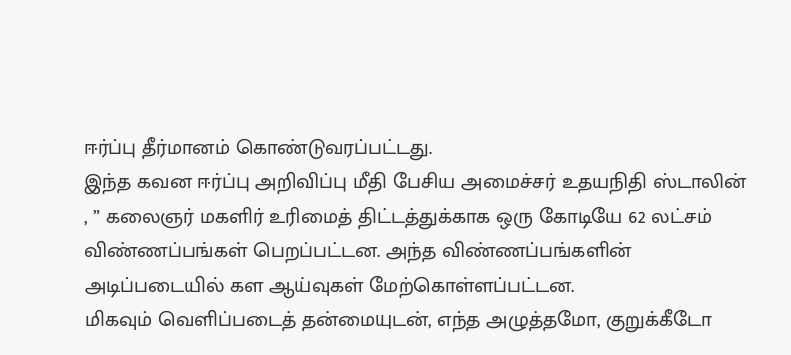ஈர்ப்பு தீர்மானம் கொண்டுவரப்பட்டது.
இந்த கவன ஈர்ப்பு அறிவிப்பு மீதி பேசிய அமைச்சர் உதயநிதி ஸ்டாலின் , ” கலைஞர் மகளிர் உரிமைத் திட்டத்துக்காக ஒரு கோடியே 62 லட்சம் விண்ணப்பங்கள் பெறப்பட்டன. அந்த விண்ணப்பங்களின் அடிப்படையில் கள ஆய்வுகள் மேற்கொள்ளப்பட்டன.
மிகவும் வெளிப்படைத் தன்மையுடன், எந்த அழுத்தமோ, குறுக்கீடோ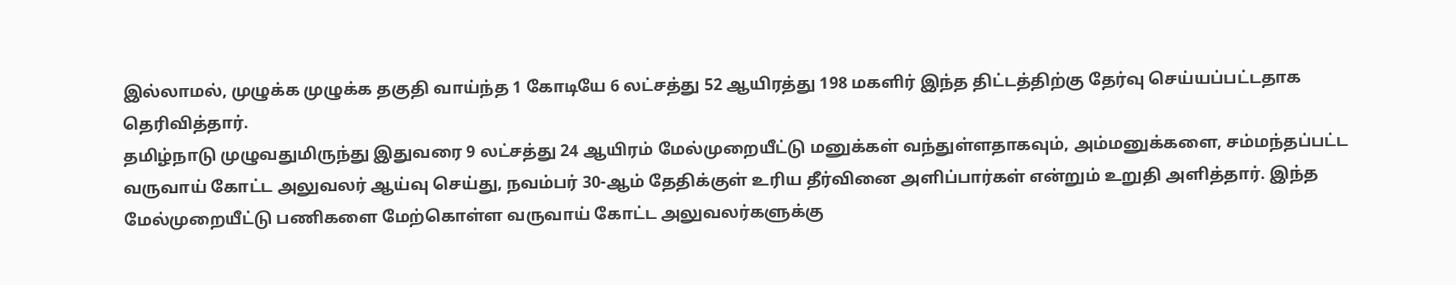இல்லாமல், முழுக்க முழுக்க தகுதி வாய்ந்த 1 கோடியே 6 லட்சத்து 52 ஆயிரத்து 198 மகளிர் இந்த திட்டத்திற்கு தேர்வு செய்யப்பட்டதாக தெரிவித்தார்.
தமிழ்நாடு முழுவதுமிருந்து இதுவரை 9 லட்சத்து 24 ஆயிரம் மேல்முறையீட்டு மனுக்கள் வந்துள்ளதாகவும், அம்மனுக்களை, சம்மந்தப்பட்ட வருவாய் கோட்ட அலுவலர் ஆய்வு செய்து, நவம்பர் 30-ஆம் தேதிக்குள் உரிய தீர்வினை அளிப்பார்கள் என்றும் உறுதி அளித்தார். இந்த மேல்முறையீட்டு பணிகளை மேற்கொள்ள வருவாய் கோட்ட அலுவலர்களுக்கு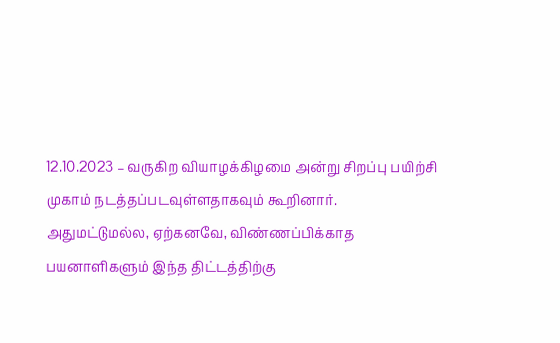12.10.2023 – வருகிற வியாழக்கிழமை அன்று சிறப்பு பயிற்சி முகாம் நடத்தப்படவுள்ளதாகவும் கூறினார்.
அதுமட்டுமல்ல, ஏற்கனவே, விண்ணப்பிக்காத பயனாளிகளும் இந்த திட்டத்திற்கு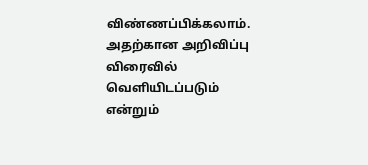விண்ணப்பிக்கலாம். அதற்கான அறிவிப்பு விரைவில் வெளியிடப்படும் என்றும்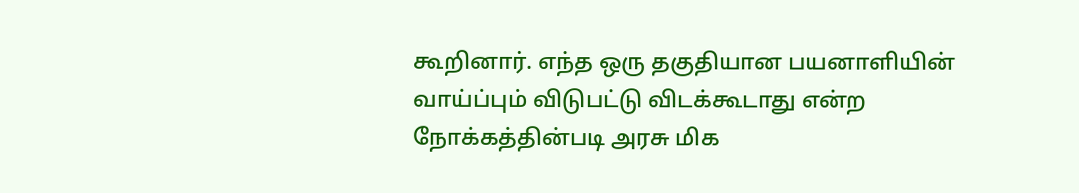கூறினார். எந்த ஒரு தகுதியான பயனாளியின் வாய்ப்பும் விடுபட்டு விடக்கூடாது என்ற நோக்கத்தின்படி அரசு மிக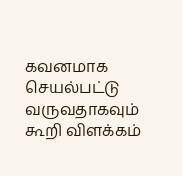கவனமாக செயல்பட்டு வருவதாகவும் கூறி விளக்கம்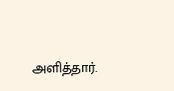அளித்தார்.